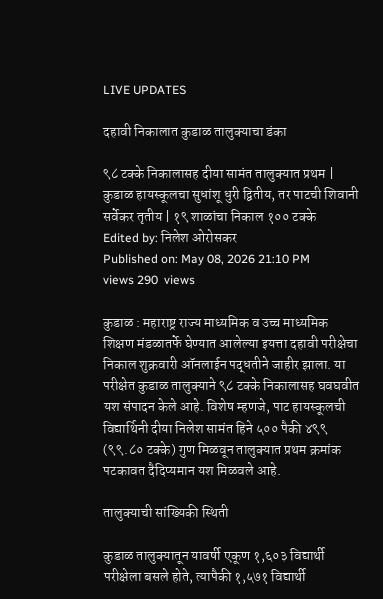LIVE UPDATES

दहावी निकालात कुडाळ तालुक्याचा डंका

९८ टक्के निकालासह दीया सामंत तालुक्यात प्रथम | कुडाळ हायस्कूलचा सुधांशू धुरी द्वितीय, तर पाटची शिवानी सर्वेकर तृतीय | १९ शाळांचा निकाल १०० टक्के
Edited by: निलेश ओरोसकर
Published on: May 08, 2026 21:10 PM
views 290  views

कुडाळ : महाराष्ट्र राज्य माध्यमिक व उच्च माध्यमिक शिक्षण मंडळातर्फे घेण्यात आलेल्या इयत्ता दहावी परीक्षेचा निकाल शुक्रवारी ऑनलाईन पद्धतीने जाहीर झाला. या परीक्षेत कुडाळ तालुक्याने ९८ टक्के निकालासह घवघवीत यश संपादन केले आहे. विशेष म्हणजे, पाट हायस्कूलची विद्यार्थिनी दीया निलेश सामंत हिने ५०० पैकी ४९९ (९९.८० टक्के) गुण मिळवून तालुक्यात प्रथम क्रमांक पटकावत दैदिप्यमान यश मिळवले आहे.

तालुक्याची सांख्यिकी स्थिती

कुडाळ तालुक्यातून यावर्षी एकूण १,६०३ विद्यार्थी परीक्षेला बसले होते, त्यापैकी १,५७१ विद्यार्थी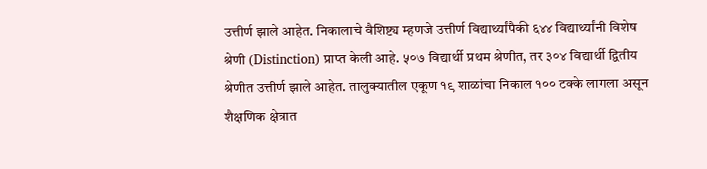उत्तीर्ण झाले आहेत. निकालाचे वैशिष्ट्य म्हणजे उत्तीर्ण विद्यार्थ्यांपैकी ६४४ विद्यार्थ्यांनी विशेष श्रेणी (Distinction) प्राप्त केली आहे. ५०७ विद्यार्थी प्रथम श्रेणीत, तर ३०४ विद्यार्थी द्वितीय श्रेणीत उत्तीर्ण झाले आहेत. तालुक्यातील एकूण १९ शाळांचा निकाल १०० टक्के लागला असून शैक्षणिक क्षेत्रात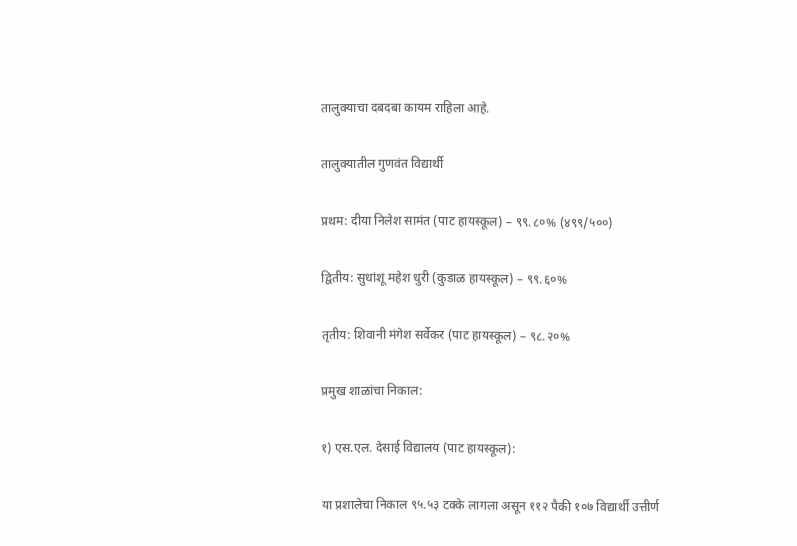तालुक्याचा दबदबा कायम राहिला आहे.

तालुक्यातील गुणवंत विद्यार्थी

प्रथम: दीया निलेश सामंत (पाट हायस्कूल) – ९९.८०% (४९९/५००)

द्वितीय: सुधांशू महेश धुरी (कुडाळ हायस्कूल) – ९९.६०%

तृतीय: शिवानी मंगेश सर्वेकर (पाट हायस्कूल) – ९८.२०%

प्रमुख शाळांचा निकाल:

१) एस.एल. देसाई विद्यालय (पाट हायस्कूल):

या प्रशालेचा निकाल ९५.५३ टक्के लागला असून ११२ पैकी १०७ विद्यार्थी उत्तीर्ण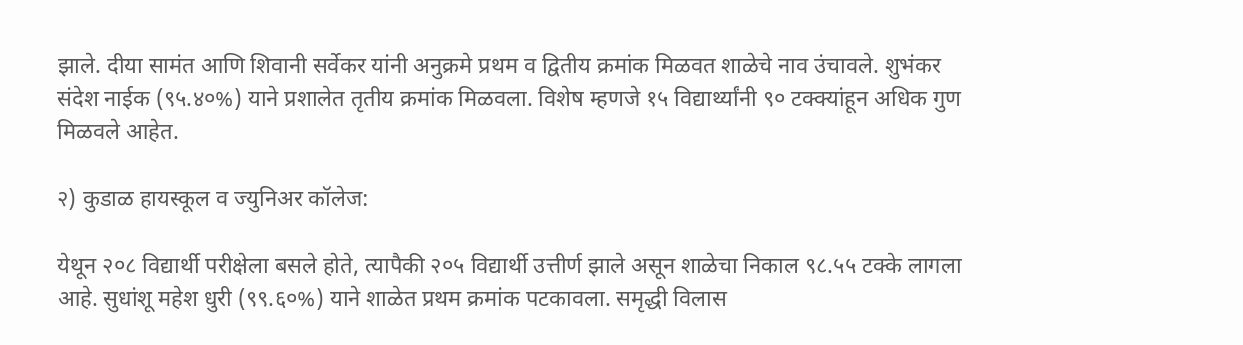झाले. दीया सामंत आणि शिवानी सर्वेकर यांनी अनुक्रमे प्रथम व द्वितीय क्रमांक मिळवत शाळेचे नाव उंचावले. शुभंकर संदेश नाईक (९५.४०%) याने प्रशालेत तृतीय क्रमांक मिळवला. विशेष म्हणजे १५ विद्यार्थ्यांनी ९० टक्क्यांहून अधिक गुण मिळवले आहेत.

२) कुडाळ हायस्कूल व ज्युनिअर कॉलेज:

येथून २०८ विद्यार्थी परीक्षेला बसले होते, त्यापैकी २०५ विद्यार्थी उत्तीर्ण झाले असून शाळेचा निकाल ९८.५५ टक्के लागला आहे. सुधांशू महेश धुरी (९९.६०%) याने शाळेत प्रथम क्रमांक पटकावला. समृद्धी विलास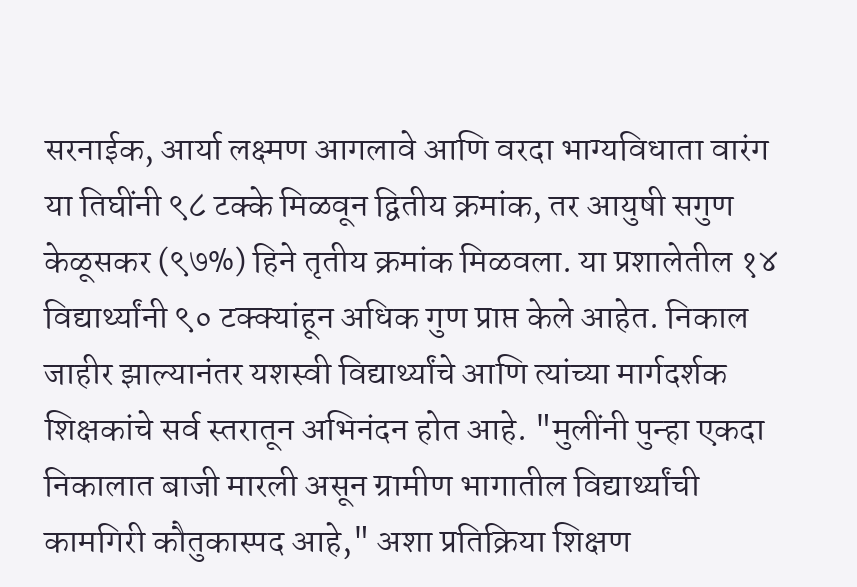सरनाईक, आर्या लक्ष्मण आगलावे आणि वरदा भाग्यविधाता वारंग या तिघींनी ९८ टक्के मिळवून द्वितीय क्रमांक, तर आयुषी सगुण केळूसकर (९७%) हिने तृतीय क्रमांक मिळवला. या प्रशालेतील १४ विद्यार्थ्यांनी ९० टक्क्यांहून अधिक गुण प्राप्त केले आहेत. निकाल जाहीर झाल्यानंतर यशस्वी विद्यार्थ्यांचे आणि त्यांच्या मार्गदर्शक शिक्षकांचे सर्व स्तरातून अभिनंदन होत आहे. "मुलींनी पुन्हा एकदा निकालात बाजी मारली असून ग्रामीण भागातील विद्यार्थ्यांची कामगिरी कौतुकास्पद आहे," अशा प्रतिक्रिया शिक्षण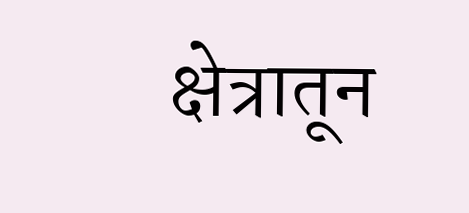क्षेत्रातून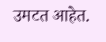उमटत आहेत.